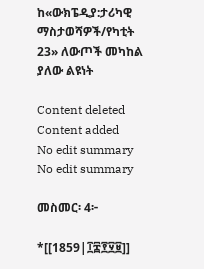ከ«ውክፔዲያ:ታሪካዊ ማስታወሻዎች/የካቲት 23» ለውጦች መካከል ያለው ልዩነት

Content deleted Content added
No edit summary
No edit summary

መስመር፡ 4፦

*[[1859|፲፰፻፶፱]]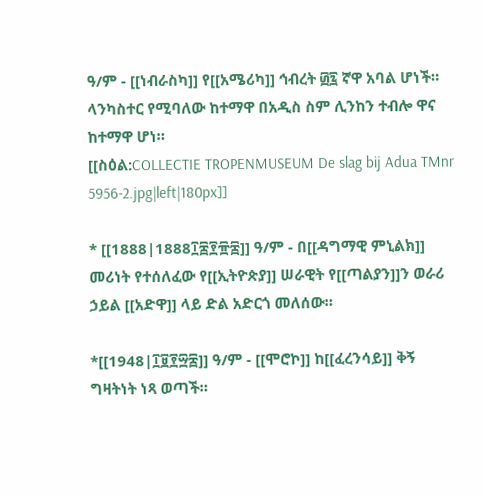ዓ/ም - [[ነብራስካ]] የ[[አሜሪካ]] ኅብረት ፴፯ ኛዋ አባል ሆነች። ላንካስተር የሚባለው ከተማዋ በአዲስ ስም ሊንከን ተብሎ ዋና ከተማዋ ሆነ።
[[ስዕል:COLLECTIE TROPENMUSEUM De slag bij Adua TMnr 5956-2.jpg|left|180px]]

* [[1888|1888፲፰፻፹፰]] ዓ/ም - በ[[ዳግማዊ ምኒልክ]] መሪነት የተሰለፈው የ[[ኢትዮጵያ]] ሠራዊት የ[[ጣልያን]]ን ወራሪ ኃይል [[አድዋ]] ላይ ድል አድርጎ መለሰው።

*[[1948|፲፱፻፵፰]] ዓ/ም - [[ሞሮኮ]] ከ[[ፈረንሳይ]] ቅኝ ግዛትነት ነጻ ወጣች።